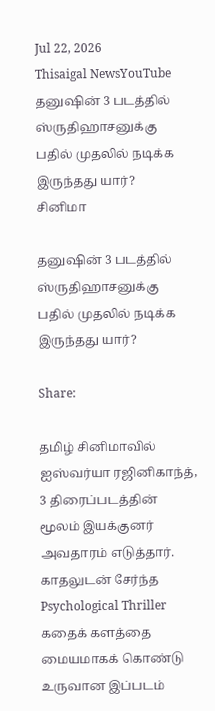Jul 22, 2026
Thisaigal NewsYouTube
தனுஷின் 3 படத்தில் ஸ்ருதிஹாசனுக்கு பதில் முதலில் நடிக்க இருந்தது யார்?
சினிமா

தனுஷின் 3 படத்தில் ஸ்ருதிஹாசனுக்கு பதில் முதலில் நடிக்க இருந்தது யார்?

Share:

தமிழ் சினிமாவில் ஐஸ்வர்யா ரஜினிகாந்த், 3 திரைப்படத்தின் மூலம் இயக்குனர் அவதாரம் எடுத்தார். காதலுடன் சேர்ந்த Psychological Thriller கதைக் களத்தை மையமாகக் கொண்டு உருவான இப்படம்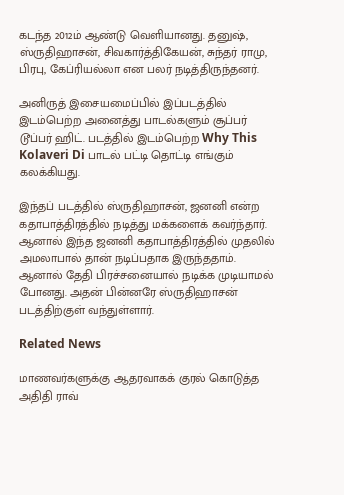கடந்த 2012ம் ஆண்டு வெளியானது. தனுஷ், ஸ்ருதிஹாசன், சிவகார்த்திகேயன், சுந்தர் ராமு, பிரபு, கேப்ரியல்லா என பலர் நடித்திருந்தனர்.

அனிருத் இசையமைப்பில் இப்படத்தில் இடம்பெற்ற அனைத்து பாடல்களும் சூப்பர் டூப்பர் ஹிட். படத்தில் இடம்பெற்ற Why This Kolaveri Di பாடல் பட்டி தொட்டி எங்கும் கலக்கியது.

இந்தப் படத்தில் ஸ்ருதிஹாசன், ஜனனி என்ற கதாபாத்திரத்தில் நடித்து மக்களைக் கவர்ந்தார். ஆனால் இந்த ஜனனி கதாபாத்திரத்தில் முதலில் அமலாபால் தான் நடிப்பதாக இருந்ததாம். ஆனால் தேதி பிரச்சனையால் நடிக்க முடியாமல் போனது. அதன் பின்னரே ஸ்ருதிஹாசன் படத்திற்குள் வந்துள்ளார்.

Related News

மாணவர்களுக்கு ஆதரவாகக் குரல் கொடுத்த அதிதி ராவ்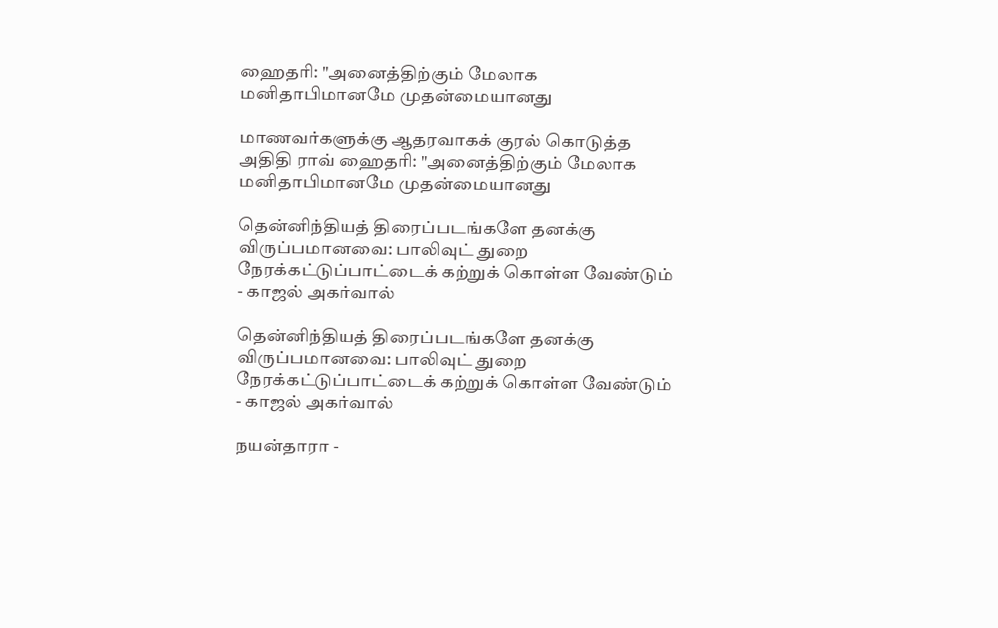ஹைதரி: "அனைத்திற்கும் மேலாக மனிதாபிமானமே முதன்மையானது

மாணவர்களுக்கு ஆதரவாகக் குரல் கொடுத்த அதிதி ராவ் ஹைதரி: "அனைத்திற்கும் மேலாக மனிதாபிமானமே முதன்மையானது

தென்னிந்தியத் திரைப்படங்களே தனக்கு விருப்பமானவை: பாலிவுட் துறை நேரக்கட்டுப்பாட்டைக் கற்றுக் கொள்ள வேண்டும் - காஜல் அகர்வால்

தென்னிந்தியத் திரைப்படங்களே தனக்கு விருப்பமானவை: பாலிவுட் துறை நேரக்கட்டுப்பாட்டைக் கற்றுக் கொள்ள வேண்டும் - காஜல் அகர்வால்

நயன்தாரா -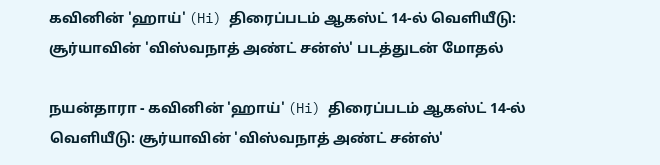கவினின் 'ஹாய்' (Hi) திரைப்படம் ஆகஸ்ட் 14-ல் வெளியீடு: சூர்யாவின் 'விஸ்வநாத் அண்ட் சன்ஸ்' படத்துடன் மோதல்

நயன்தாரா - கவினின் 'ஹாய்' (Hi) திரைப்படம் ஆகஸ்ட் 14-ல் வெளியீடு: சூர்யாவின் 'விஸ்வநாத் அண்ட் சன்ஸ்'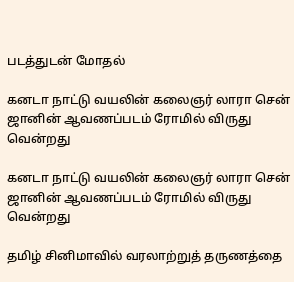படத்துடன் மோதல்

கனடா நாட்டு வயலின் கலைஞர் லாரா சென் ஜானின் ஆவணப்படம் ரோமில் விருது வென்றது

கனடா நாட்டு வயலின் கலைஞர் லாரா சென் ஜானின் ஆவணப்படம் ரோமில் விருது வென்றது

தமிழ் சினிமாவில் வரலாற்றுத் தருணத்தை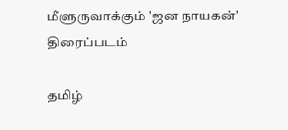மீளுருவாக்கும் 'ஜன நாயகன்' திரைப்படம்

தமிழ்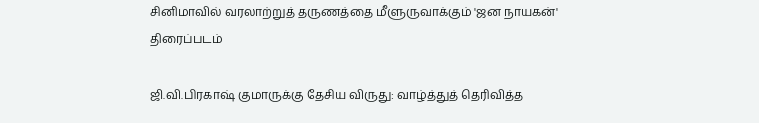சினிமாவில் வரலாற்றுத் தருணத்தை மீளுருவாக்கும் 'ஜன நாயகன்' திரைப்படம்

ஜி.வி.பிரகாஷ் குமாருக்கு தேசிய விருது: வாழ்த்துத் தெரிவித்த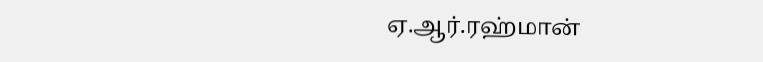ஏ.ஆர்.ரஹ்மான்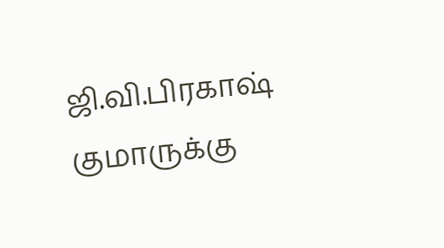ஜி.வி.பிரகாஷ் குமாருக்கு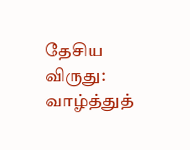தேசிய விருது: வாழ்த்துத்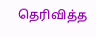தெரிவித்த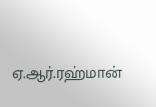ஏ.ஆர்.ரஹ்மான்